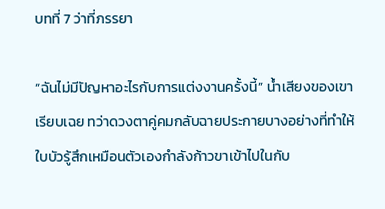บทที่ 7 ว่าที่ภรรยา

“ฉันไม่มีปัญหาอะไรกับการแต่งงานครั้งนี้” น้ำเสียงของเขาเรียบเฉย ทว่าดวงตาคู่คมกลับฉายประกายบางอย่างที่ทำให้ใบบัวรู้สึกเหมือนตัวเองกำลังก้าวขาเข้าไปในกับ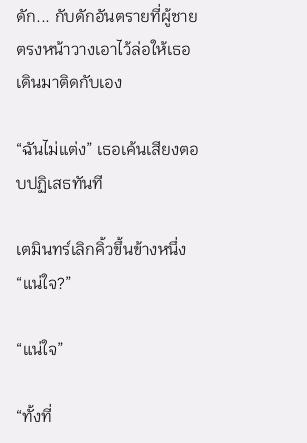ดัก... กับดักอันตรายที่ผู้ชายตรงหน้าวางเอาไว้ล่อให้เธอเดินมาติดกับเอง

“ฉันไม่แต่ง” เธอเค้นเสียงตอบปฏิเสธทันที

เตมินทร์เลิกคิ้วขึ้นข้างหนึ่ง “แน่ใจ?”

“แน่ใจ”

“ทั้งที่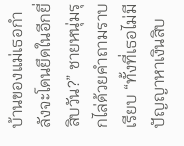บ้านของแม่เธอกำลังจะโดนยึดในอีกยี่สิบวัน?” ชายหนุ่มรุกไล่ด้วยคำถามราบเรียบ “ทั้งที่เธอไม่มีปัญญาหาเงินสิบ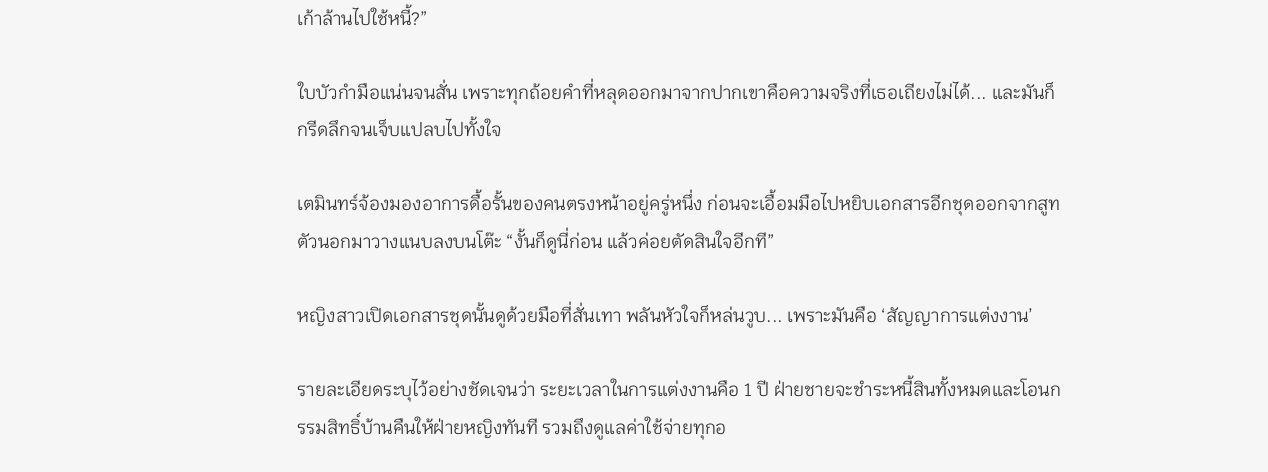เก้าล้านไปใช้หนี้?”

ใบบัวกำมือแน่นจนสั่น เพราะทุกถ้อยคำที่หลุดออกมาจากปากเขาคือความจริงที่เธอเถียงไม่ได้... และมันก็กรีดลึกจนเจ็บแปลบไปทั้งใจ

เตมินทร์จ้องมองอาการดื้อรั้นของคนตรงหน้าอยู่ครู่หนึ่ง ก่อนจะเอื้อมมือไปหยิบเอกสารอีกชุดออกจากสูทตัวนอกมาวางแนบลงบนโต๊ะ “งั้นก็ดูนี่ก่อน แล้วค่อยตัดสินใจอีกที”

หญิงสาวเปิดเอกสารชุดนั้นดูด้วยมือที่สั่นเทา พลันหัวใจก็หล่นวูบ... เพราะมันคือ ‘สัญญาการแต่งงาน’

รายละเอียดระบุไว้อย่างชัดเจนว่า ระยะเวลาในการแต่งงานคือ 1 ปี ฝ่ายชายจะชำระหนี้สินทั้งหมดและโอนกรรมสิทธิ์บ้านคืนให้ฝ่ายหญิงทันที รวมถึงดูแลค่าใช้จ่ายทุกอ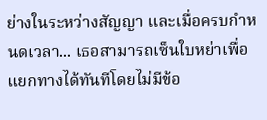ย่างในระหว่างสัญญา และเมื่อครบกำหนดเวลา... เธอสามารถเซ็นใบหย่าเพื่อแยกทางได้ทันทีโดยไม่มีข้อ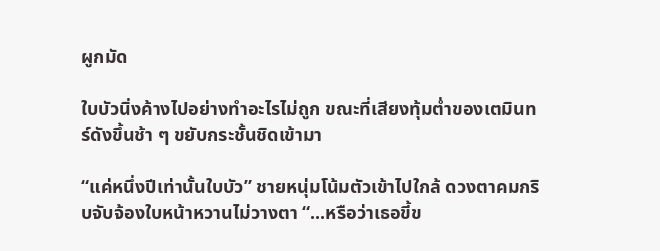ผูกมัด

ใบบัวนิ่งค้างไปอย่างทำอะไรไม่ถูก ขณะที่เสียงทุ้มต่ำของเตมินทร์ดังขึ้นช้า ๆ ขยับกระชั้นชิดเข้ามา

“แค่หนึ่งปีเท่านั้นใบบัว” ชายหนุ่มโน้มตัวเข้าไปใกล้ ดวงตาคมกริบจับจ้องใบหน้าหวานไม่วางตา “...หรือว่าเธอขี้ข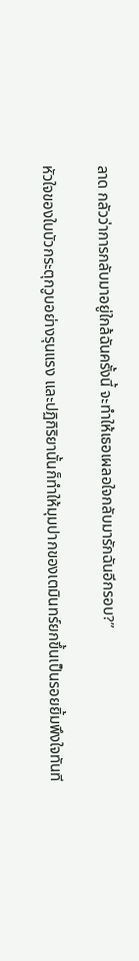ลาด กลัวว่าการกลับมาอยู่ใกล้ฉันครั้งนี้ จะทำให้เธอเผลอใจกลับมารักฉันอีกรอบ?”

หัวใจของใบบัวกระตุกวูบอย่างรุนแรง และปฏิกิริยานั้นก็ทำให้มุมปากของเตมินทร์ยกขึ้นเป็นรอยยิ้มพึงใจทันที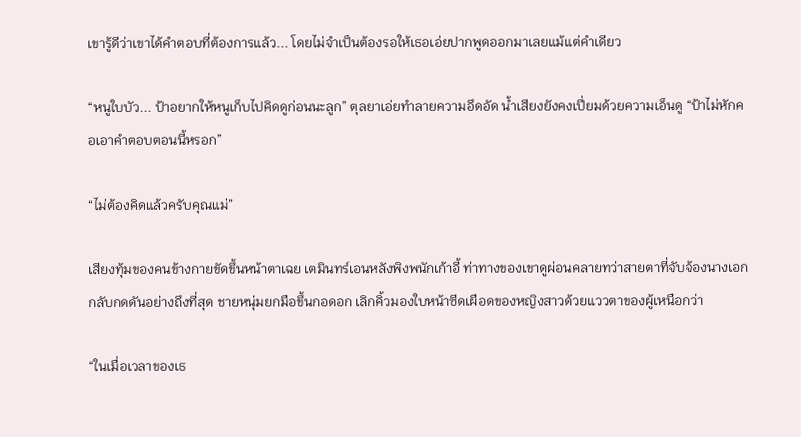เขารู้ดีว่าเขาได้คำตอบที่ต้องการแล้ว... โดยไม่จำเป็นต้องรอให้เธอเอ่ยปากพูดออกมาเลยแม้แต่คำเดียว

“หนูใบบัว... ป้าอยากให้หนูเก็บไปคิดดูก่อนนะลูก” ตุลยาเอ่ยทำลายความอึดอัด น้ำเสียงยังคงเปี่ยมด้วยความเอ็นดู “ป้าไม่หักคอเอาคำตอบตอนนี้หรอก”

“ไม่ต้องคิดแล้วครับคุณแม่”

เสียงทุ้มของคนข้างกายขัดขึ้นหน้าตาเฉย เตมินทร์เอนหลังพิงพนักเก้าอี้ ท่าทางของเขาดูผ่อนคลายทว่าสายตาที่จับจ้องนางเอกกลับกดดันอย่างถึงที่สุด ชายหนุ่มยกมือขึ้นกอดอก เลิกคิ้วมองใบหน้าซีดเผือดของหญิงสาวด้วยแววตาของผู้เหนือกว่า

“ในเมื่อเวลาของเธ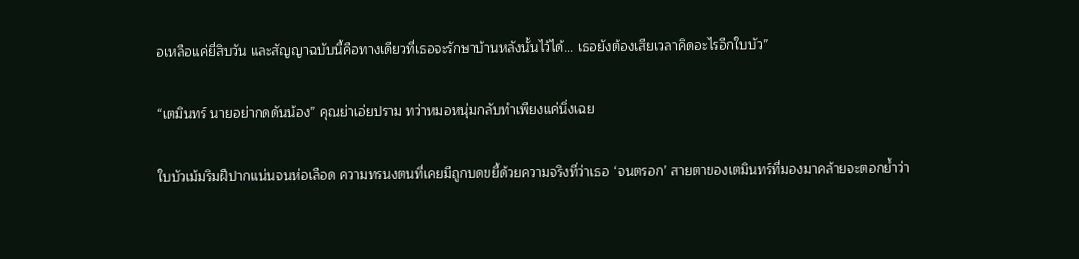อเหลือแค่ยี่สิบวัน และสัญญาฉบับนี้คือทางเดียวที่เธอจะรักษาบ้านหลังนั้นไว้ได้... เธอยังต้องเสียเวลาคิดอะไรอีกใบบัว”

“เตมินทร์ นายอย่ากดดันน้อง” คุณย่าเอ่ยปราม ทว่าหมอหนุ่มกลับทำเพียงแค่นิ่งเฉย

ใบบัวเม้มริมฝีปากแน่นจนห่อเลือด ความทรนงตนที่เคยมีถูกบดขยี้ด้วยความจริงที่ว่าเธอ ‘จนตรอก’ สายตาของเตมินทร์ที่มองมาคล้ายจะตอกย้ำว่า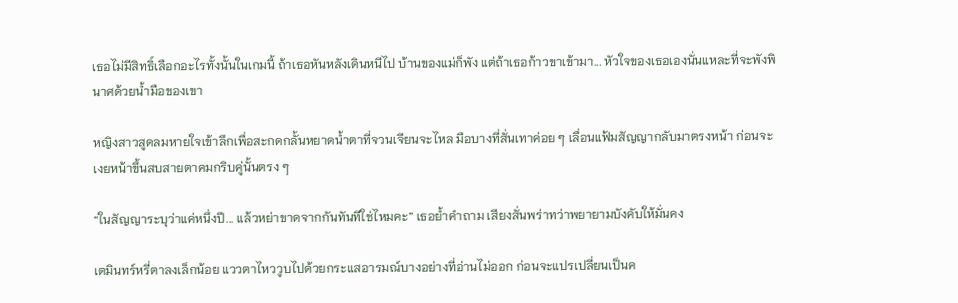เธอไม่มีสิทธิ์เลือกอะไรทั้งนั้นในเกมนี้ ถ้าเธอหันหลังเดินหนีไป บ้านของแม่ก็พัง แต่ถ้าเธอก้าวขาเข้ามา... หัวใจของเธอเองนั่นแหละที่จะพังพินาศด้วยน้ำมือของเขา

หญิงสาวสูดลมหายใจเข้าลึกเพื่อสะกดกลั้นหยาดน้ำตาที่จวนเจียนจะไหล มือบางที่สั่นเทาค่อย ๆ เลื่อนแฟ้มสัญญากลับมาตรงหน้า ก่อนจะเงยหน้าขึ้นสบสายตาคมกริบคู่นั้นตรง ๆ

“ในสัญญาระบุว่าแค่หนึ่งปี... แล้วหย่าขาดจากกันทันทีใช่ไหมคะ” เธอย้ำคำถาม เสียงสั่นพร่าทว่าพยายามบังคับให้มั่นคง

เตมินทร์หรี่ตาลงเล็กน้อย แววตาไหววูบไปด้วยกระแสอารมณ์บางอย่างที่อ่านไม่ออก ก่อนจะแปรเปลี่ยนเป็นค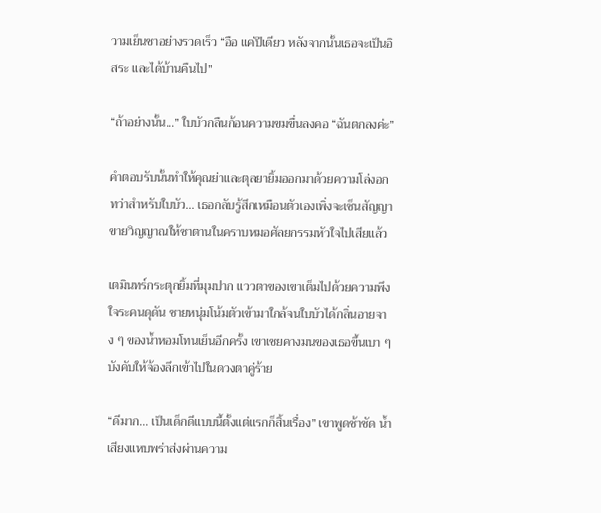วามเย็นชาอย่างรวดเร็ว “อือ แค่ปีเดียว หลังจากนั้นเธอจะเป็นอิสระ และได้บ้านคืนไป”

“ถ้าอย่างนั้น...” ใบบัวกลืนก้อนความขมขื่นลงคอ “ฉันตกลงค่ะ”

คำตอบรับนั้นทำให้คุณย่าและตุลยายิ้มออกมาด้วยความโล่งอก ทว่าสำหรับใบบัว... เธอกลับรู้สึกเหมือนตัวเองเพิ่งจะเซ็นสัญญาขายวิญญาณให้ซาตานในคราบหมอศัลยกรรมหัวใจไปเสียแล้ว

เตมินทร์กระตุกยิ้มที่มุมปาก แววตาของเขาเต็มไปด้วยความพึงใจระคนดุดัน ชายหนุ่มโน้มตัวเข้ามาใกล้จนใบบัวได้กลิ่นอายจาง ๆ ของน้ำหอมโทนเย็นอีกครั้ง เขาเชยคางมนของเธอขึ้นเบา ๆ บังคับให้จ้องลึกเข้าไปในดวงตาคู่ร้าย

“ดีมาก... เป็นเด็กดีแบบนี้ตั้งแต่แรกก็สิ้นเรื่อง” เขาพูดช้าชัด น้ำเสียงแหบพร่าส่งผ่านความ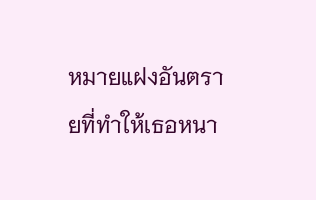หมายแฝงอันตรายที่ทำให้เธอหนา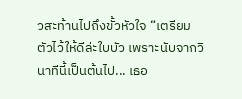วสะท้านไปถึงขั้วหัวใจ “เตรียมตัวไว้ให้ดีล่ะใบบัว เพราะนับจากวินาทีนี้เป็นต้นไป... เธอ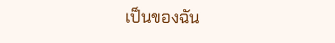เป็นของฉัน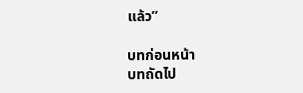แล้ว”

บทก่อนหน้า
บทถัดไป